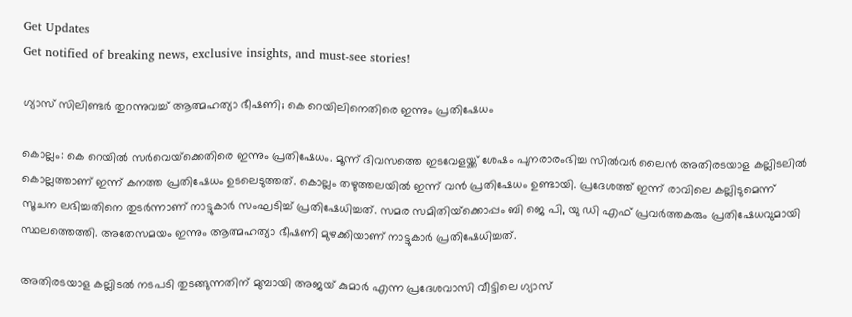Get Updates
Get notified of breaking news, exclusive insights, and must-see stories!

ഗ്യാസ് സിലിണ്ടര്‍ തുറന്നുവച്ച് ആത്മഹത്യാ ഭീഷണി; കെ റെയിലിനെതിരെ ഇന്നും പ്രതിഷേധം

കൊല്ലം: കെ റെയില്‍ സര്‍വെയ്‌ക്കെതിരെ ഇന്നും പ്രതിഷേധം. മൂന്ന് ദിവസത്തെ ഇടവേളയ്ക്ക് ശേഷം പുനരാരംഭിച്ച സില്‍വര്‍ ലൈന്‍ അതിരടയാള കല്ലിടലില്‍ കൊല്ലത്താണ് ഇന്ന് കനത്ത പ്രതിഷേധം ഉടലെടുത്തത്. കൊല്ലം തഴുത്തലയില്‍ ഇന്ന് വന്‍ പ്രതിഷേധം ഉണ്ടായി. പ്രദേശത്ത് ഇന്ന് രാവിലെ കല്ലിടുമെന്ന് സൂചന ലഭിച്ചതിനെ തുടര്‍ന്നാണ് നാട്ടുകാര്‍ സംഘടിച്ച് പ്രതിഷേധിച്ചത്. സമര സമിതിയ്‌ക്കൊപ്പം ബി ജെ പി, യു ഡി എഫ് പ്രവര്‍ത്തകരും പ്രതിഷേധവുമായി സ്ഥലത്തെത്തി. അതേസമയം ഇന്നും ആത്മഹത്യാ ഭീഷണി മുഴക്കിയാണ് നാട്ടുകാര്‍ പ്രതിഷേധിച്ചത്.

അതിരടയാള കല്ലിടല്‍ നടപടി തുടങ്ങുന്നതിന് മുമ്പായി അജയ് കുമാര്‍ എന്ന പ്രദേശവാസി വീട്ടിലെ ഗ്യാസ്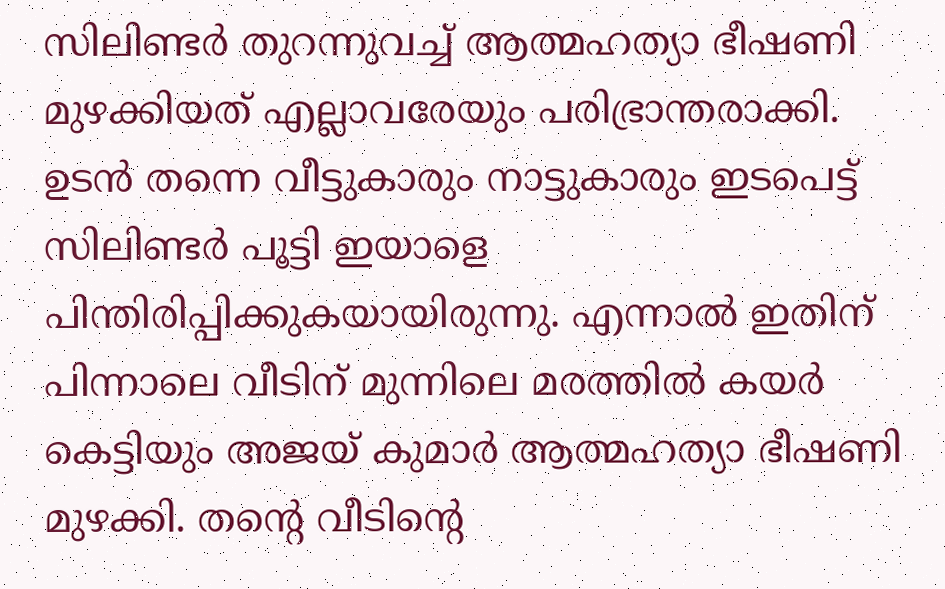സിലിണ്ടര്‍ തുറന്നുവച്ച് ആത്മഹത്യാ ഭീഷണി മുഴക്കിയത് എല്ലാവരേയും പരിഭ്രാന്തരാക്കി. ഉടന്‍ തന്നെ വീട്ടുകാരും നാട്ടുകാരും ഇടപെട്ട് സിലിണ്ടര്‍ പൂട്ടി ഇയാളെ പിന്തിരിപ്പിക്കുകയായിരുന്നു. എന്നാല്‍ ഇതിന് പിന്നാലെ വീടിന് മുന്നിലെ മരത്തില്‍ കയര്‍ കെട്ടിയും അജയ് കുമാര്‍ ആത്മഹത്യാ ഭീഷണി മുഴക്കി. തന്റെ വീടിന്റെ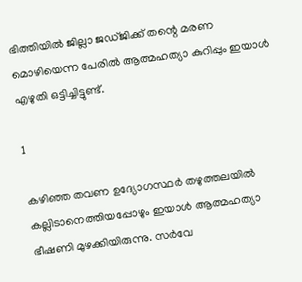ഭിത്തിയില്‍ ജില്ലാ ജഡ്ജിക്ക് തന്റെ മരണ മൊഴിയെന്ന പേരില്‍ ആത്മഹത്യാ കുറിപ്പും ഇയാള്‍ എഴുതി ഒട്ടിച്ചിട്ടുണ്ട്.

1

കഴിഞ്ഞ തവണ ഉദ്യോഗസ്ഥര്‍ തഴുത്തലയില്‍ കല്ലിടാനെത്തിയപ്പോഴും ഇയാള്‍ ആത്മഹത്യാ ഭീഷണി മുഴക്കിയിരുന്നു. സര്‍വേ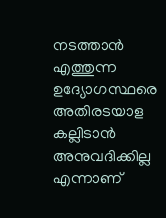നടത്താന്‍ എത്തുന്ന ഉദ്യോഗസ്ഥരെ അതിരടയാള കല്ലിടാന്‍ അനുവദിക്കില്ല എന്നാണ്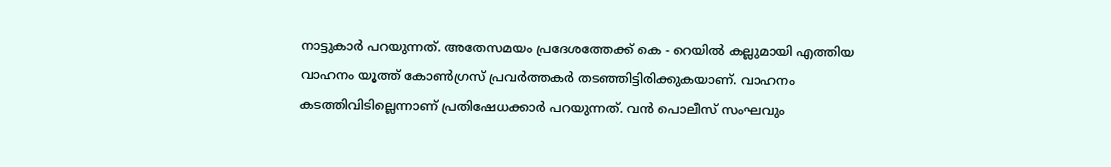നാട്ടുകാര്‍ പറയുന്നത്. അതേസമയം പ്രദേശത്തേക്ക് കെ - റെയില്‍ കല്ലുമായി എത്തിയ വാഹനം യൂത്ത് കോണ്‍ഗ്രസ് പ്രവര്‍ത്തകര്‍ തടഞ്ഞിട്ടിരിക്കുകയാണ്. വാഹനം കടത്തിവിടില്ലെന്നാണ് പ്രതിഷേധക്കാര്‍ പറയുന്നത്. വന്‍ പൊലീസ് സംഘവും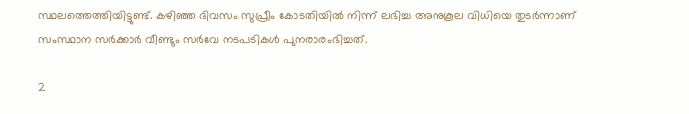സ്ഥലത്തെത്തിയിട്ടുണ്ട്. കഴിഞ്ഞ ദിവസം സുപ്രീം കോടതിയില്‍ നിന്ന് ലഭിച്ച അനുകൂല വിധിയെ തുടര്‍ന്നാണ് സംസ്ഥാന സര്‍ക്കാര്‍ വീണ്ടും സര്‍വേ നടപടികള്‍ പുനരാരംഭിച്ചത്.

2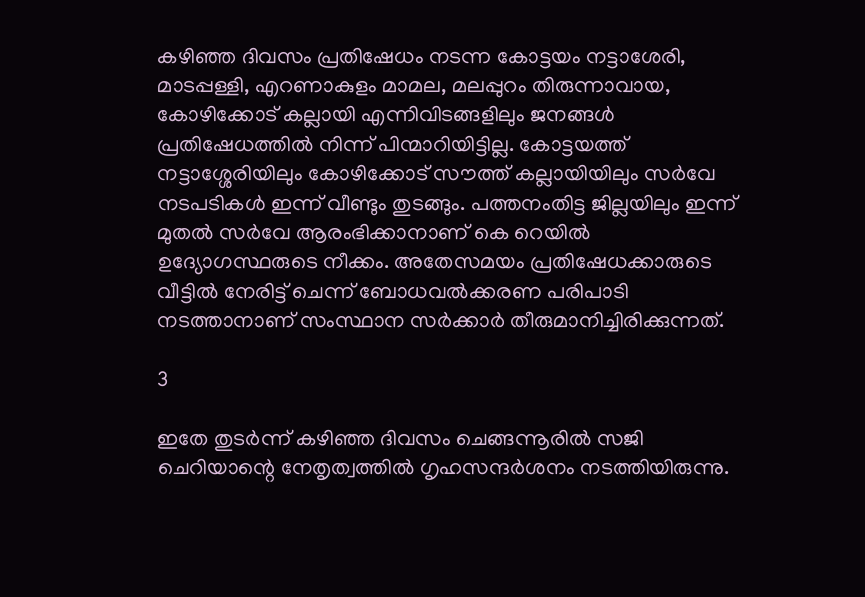കഴിഞ്ഞ ദിവസം പ്രതിഷേധം നടന്ന കോട്ടയം നട്ടാശേരി, മാടപ്പള്ളി, എറണാകുളം മാമല, മലപ്പുറം തിരുന്നാവായ, കോഴിക്കോട് കല്ലായി എന്നിവിടങ്ങളിലും ജനങ്ങള്‍ പ്രതിഷേധത്തില്‍ നിന്ന് പിന്മാറിയിട്ടില്ല. കോട്ടയത്ത് നട്ടാശ്ശേരിയിലും കോഴിക്കോട് സൗത്ത് കല്ലായിയിലും സര്‍വേ നടപടികള്‍ ഇന്ന് വീണ്ടും തുടങ്ങും. പത്തനംതിട്ട ജില്ലയിലും ഇന്ന് മുതല്‍ സര്‍വേ ആരംഭിക്കാനാണ് കെ റെയില്‍ ഉദ്യോഗസ്ഥരുടെ നീക്കം. അതേസമയം പ്രതിഷേധക്കാരുടെ വീട്ടില്‍ നേരിട്ട് ചെന്ന് ബോധവല്‍ക്കരണ പരിപാടി നടത്താനാണ് സംസ്ഥാന സര്‍ക്കാര്‍ തീരുമാനിച്ചിരിക്കുന്നത്.

3

ഇതേ തുടര്‍ന്ന് കഴിഞ്ഞ ദിവസം ചെങ്ങന്നൂരില്‍ സജി ചെറിയാന്റെ നേതൃത്വത്തില്‍ ഗൃഹസന്ദര്‍ശനം നടത്തിയിരുന്നു.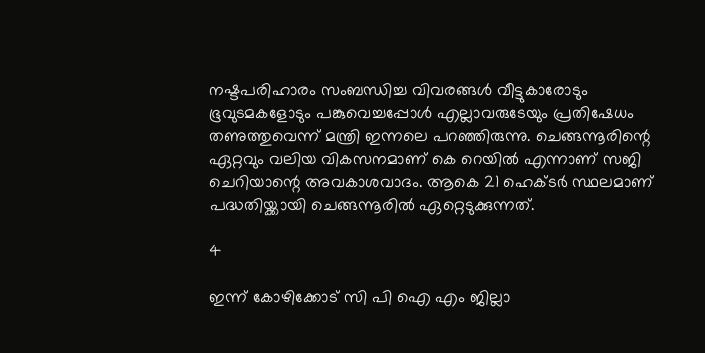നഷ്ടപരിഹാരം സംബന്ധിച്ച വിവരങ്ങള്‍ വീട്ടുകാരോടും ഭൂവുടമകളോടും പങ്കുവെച്ചപ്പോള്‍ എല്ലാവരുടേയും പ്രതിഷേധം തണുത്തുവെന്ന് മന്ത്രി ഇന്നലെ പറഞ്ഞിരുന്നു. ചെങ്ങന്നൂരിന്റെ ഏറ്റവും വലിയ വികസനമാണ് കെ റെയില്‍ എന്നാണ് സജി ചെറിയാന്റെ അവകാശവാദം. ആകെ 21 ഹെക്ടര്‍ സ്ഥലമാണ് പദ്ധതിയ്ക്കായി ചെങ്ങന്നൂരില്‍ ഏറ്റെടുക്കുന്നത്.

4

ഇന്ന് കോഴിക്കോട് സി പി ഐ എം ജില്ലാ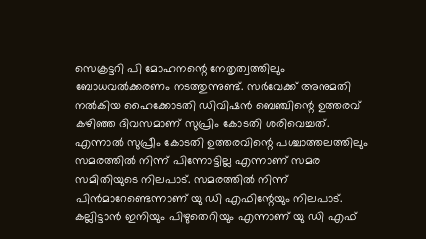സെക്രട്ടറി പി മോഹനന്റെ നേതൃത്വത്തിലും ബോധവല്‍ക്കരണം നടത്തുന്നുണ്ട്. സര്‍വേക്ക് അനുമതി നല്‍കിയ ഹൈക്കോടതി ഡിവിഷന്‍ ബെഞ്ചിന്റെ ഉത്തരവ് കഴിഞ്ഞ ദിവസമാണ് സുപ്രിം കോടതി ശരിവെച്ചത്. എന്നാല്‍ സുപ്രീം കോടതി ഉത്തരവിന്റെ പശ്ചാത്തലത്തിലും സമരത്തില്‍ നിന്ന് പിന്നോട്ടില്ല എന്നാണ് സമര സമിതിയുടെ നിലപാട്. സമരത്തില്‍ നിന്ന് പിന്‍മാറേണ്ടെന്നാണ് യു ഡി എഫിന്റേയും നിലപാട്. കല്ലിട്ടാന്‍ ഇനിയും പിഴുതെറിയും എന്നാണ് യു ഡി എഫ്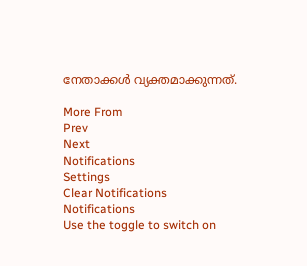നേതാക്കള്‍ വ്യക്തമാക്കുന്നത്.

More From
Prev
Next
Notifications
Settings
Clear Notifications
Notifications
Use the toggle to switch on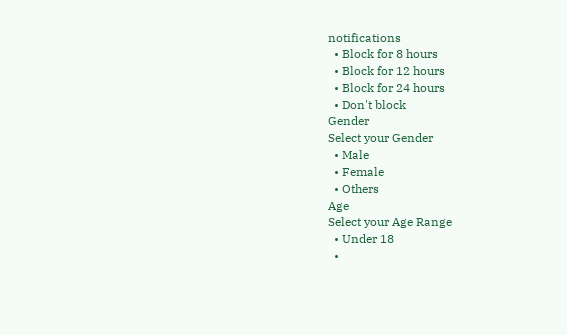notifications
  • Block for 8 hours
  • Block for 12 hours
  • Block for 24 hours
  • Don't block
Gender
Select your Gender
  • Male
  • Female
  • Others
Age
Select your Age Range
  • Under 18
  •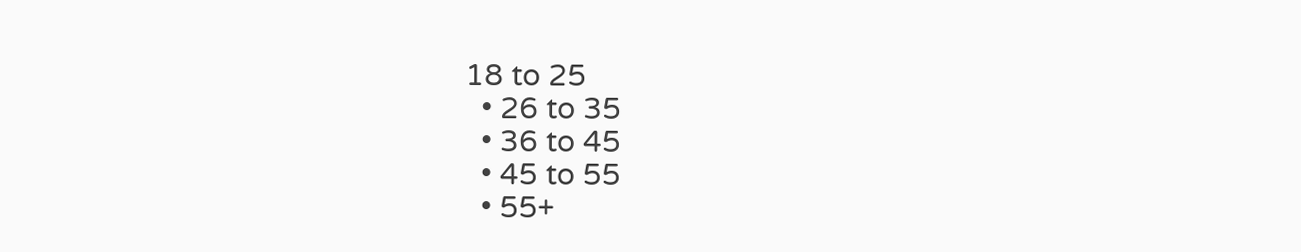18 to 25
  • 26 to 35
  • 36 to 45
  • 45 to 55
  • 55+